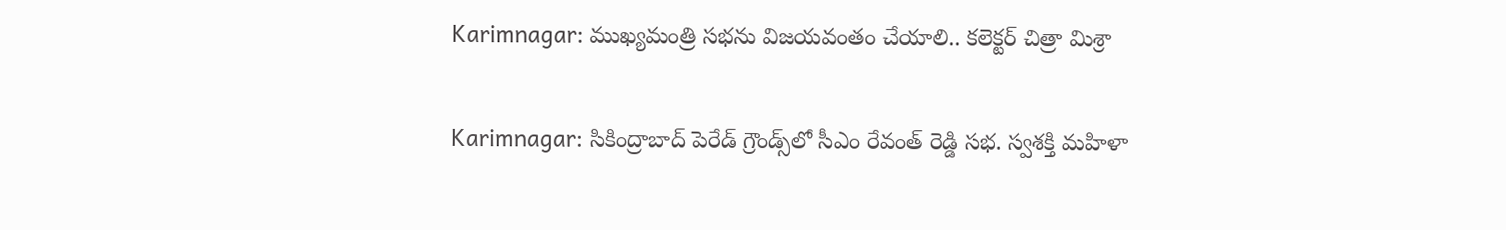Karimnagar: ముఖ్యమంత్రి సభను విజయవంతం చేయాలి.. కలెక్టర్ చిత్రా మిశ్రా

Karimnagar: సికింద్రాబాద్ పెరేడ్ గ్రౌండ్స్‌లో సీఎం రేవంత్ రెడ్డి సభ. స్వశక్తి మహిళా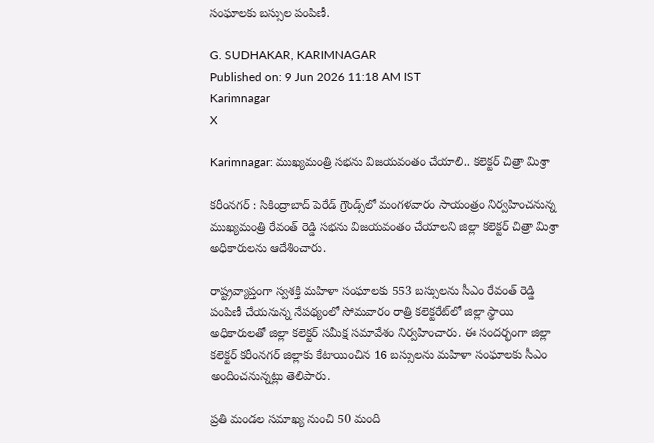సంఘాలకు బస్సుల పంపిణీ.

G. SUDHAKAR, KARIMNAGAR
Published on: 9 Jun 2026 11:18 AM IST
Karimnagar
X

Karimnagar: ముఖ్యమంత్రి సభను విజయవంతం చేయాలి.. కలెక్టర్ చిత్రా మిశ్రా

కరీంనగర్ : సికింద్రాబాద్ పెరేడ్ గ్రౌండ్స్‌లో మంగళవారం సాయంత్రం నిర్వహించనున్న ముఖ్యమంత్రి రేవంత్ రెడ్డి సభను విజయవంతం చేయాలని జిల్లా కలెక్టర్ చిత్రా మిశ్రా అధికారులను ఆదేశించారు.

రాష్ట్రవ్యాప్తంగా స్వశక్తి మహిళా సంఘాలకు 553 బస్సులను సీఎం రేవంత్ రెడ్డి పంపిణీ చేయనున్న నేపథ్యంలో సోమవారం రాత్రి కలెక్టరేట్‌లో జిల్లా స్థాయి అధికారులతో జిల్లా కలెక్టర్ సమీక్ష సమావేశం నిర్వహించారు. ఈ సందర్భంగా జిల్లా కలెక్టర్ కరీంనగర్ జిల్లాకు కేటాయించిన 16 బస్సులను మహిళా సంఘాలకు సీఎం అందించనున్నట్లు తెలిపారు.

ప్రతి మండల సమాఖ్య నుంచి 50 మంది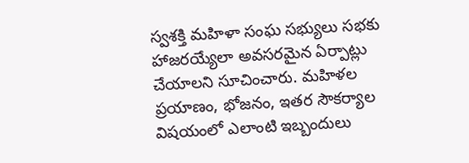స్వశక్తి మహిళా సంఘ సభ్యులు సభకు హాజరయ్యేలా అవసరమైన ఏర్పాట్లు చేయాలని సూచించారు. మహిళల ప్రయాణం, భోజనం, ఇతర సౌకర్యాల విషయంలో ఎలాంటి ఇబ్బందులు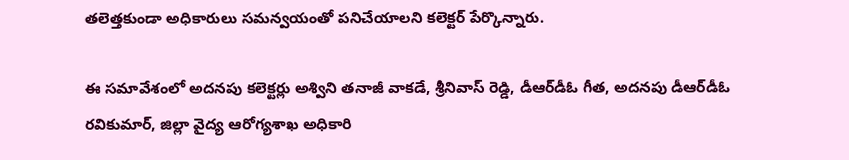తలెత్తకుండా అధికారులు సమన్వయంతో పనిచేయాలని కలెక్టర్ పేర్కొన్నారు.

ఈ సమావేశంలో అదనపు కలెక్టర్లు అశ్విని తనాజీ వాకడే, శ్రీనివాస్ రెడ్డి, డీఆర్‌డీఓ గీత, అదనపు డీఆర్‌డీఓ రవికుమార్, జిల్లా వైద్య ఆరోగ్యశాఖ అధికారి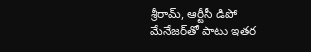శ్రీరామ్, ఆర్టీసీ డిపో మేనేజర్‌తో పాటు ఇతర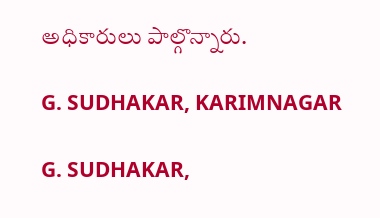అధికారులు పాల్గొన్నారు.

G. SUDHAKAR, KARIMNAGAR

G. SUDHAKAR,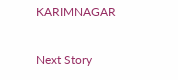KARIMNAGAR

Next Story